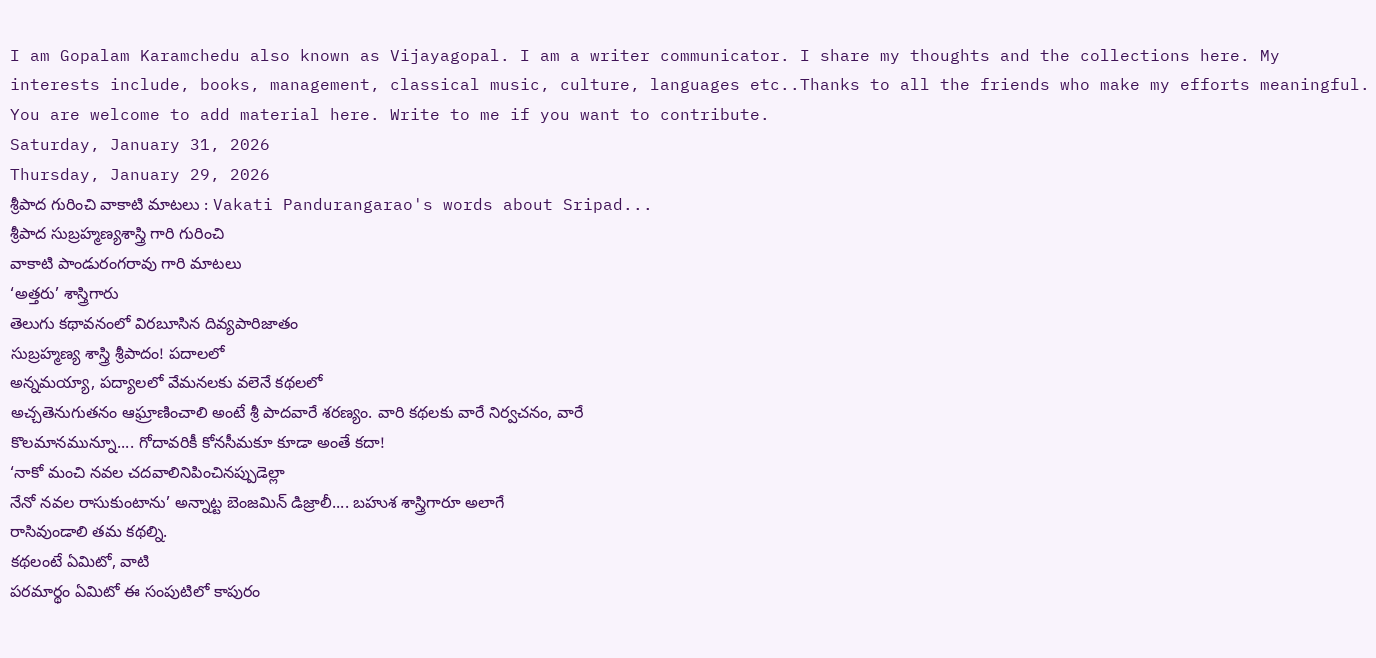I am Gopalam Karamchedu also known as Vijayagopal. I am a writer communicator. I share my thoughts and the collections here. My interests include, books, management, classical music, culture, languages etc..Thanks to all the friends who make my efforts meaningful. You are welcome to add material here. Write to me if you want to contribute.
Saturday, January 31, 2026
Thursday, January 29, 2026
శ్రీపాద గురించి వాకాటి మాటలు : Vakati Pandurangarao's words about Sripad...
శ్రీపాద సుబ్రహ్మణ్యశాస్త్రి గారి గురించి
వాకాటి పాండురంగరావు గారి మాటలు
‘అత్తరు’ శాస్త్రిగారు
తెలుగు కథావనంలో విరబూసిన దివ్యపారిజాతం
సుబ్రహ్మణ్య శాస్త్రి శ్రీపాదం! పదాలలో
అన్నమయ్యా, పద్యాలలో వేమనలకు వలెనే కథలలో
అచ్చతెనుగుతనం ఆఘ్రాణించాలి అంటే శ్రీ పాదవారే శరణ్యం. వారి కథలకు వారే నిర్వచనం, వారే
కొలమానమున్నూ.... గోదావరికీ కోనసీమకూ కూడా అంతే కదా!
‘నాకో మంచి నవల చదవాలినిపించినప్పుడెల్లా
నేనో నవల రాసుకుంటాను’ అన్నాట్ట బెంజమిన్ డిజ్రాలీ.... బహుశ శాస్త్రిగారూ అలాగే
రాసివుండాలి తమ కథల్ని.
కథలంటే ఏమిటో, వాటి
పరమార్థం ఏమిటో ఈ సంపుటిలో కాపురం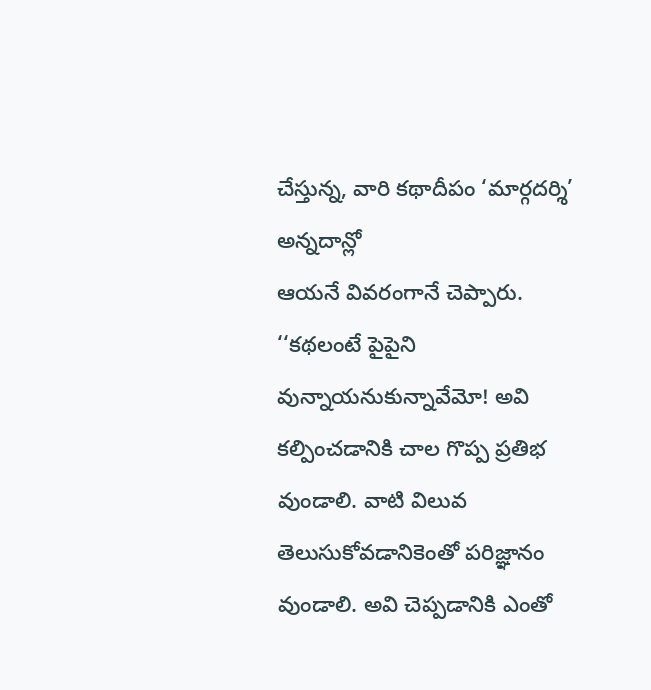చేస్తున్న, వారి కథాదీపం ‘మార్గదర్శి’ అన్నదాన్లో
ఆయనే వివరంగానే చెప్పారు.
‘‘కథలంటే పైపైని వున్నాయనుకున్నావేమో! అవి
కల్పించడానికి చాల గొప్ప ప్రతిభ వుండాలి. వాటి విలువ తెలుసుకోవడానికెంతో పరిజ్ఞానం
వుండాలి. అవి చెప్పడానికి ఎంతో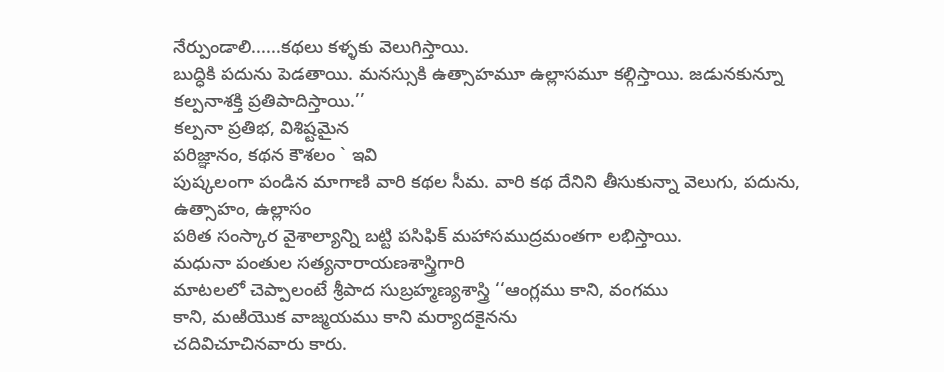నేర్పుండాలి......కథలు కళ్ళకు వెలుగిస్తాయి.
బుద్ధికి పదును పెడతాయి. మనస్సుకి ఉత్సాహమూ ఉల్లాసమూ కల్గిస్తాయి. జడునకున్నూ
కల్పనాశక్తి ప్రతిపాదిస్తాయి.’’
కల్పనా ప్రతిభ, విశిష్టమైన
పరిజ్ఞానం, కథన కౌశలం ` ఇవి
పుష్కలంగా పండిన మాగాణి వారి కథల సీమ. వారి కథ దేనిని తీసుకున్నా వెలుగు, పదును, ఉత్సాహం, ఉల్లాసం
పఠిత సంస్కార వైశాల్యాన్ని బట్టి పసిఫిక్ మహాసముద్రమంతగా లభిస్తాయి.
మధునా పంతుల సత్యనారాయణశాస్త్రిగారి
మాటలలో చెప్పాలంటే శ్రీపాద సుబ్రహ్మణ్యశాస్త్రి ‘‘ఆంగ్లము కాని, వంగము
కాని, మఱియొక వాజ్మయము కాని మర్యాదకైనను
చదివిచూచినవారు కారు.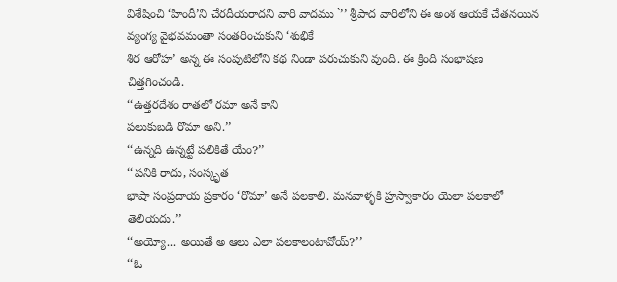విశేషించి ‘హిందీ’ని చేరదీయరాదని వారి వాదము `’’ శ్రీపాద వారిలోని ఈ అంశ ఆయకే చేతనయిన వ్యంగ్య వైభవమంతా సంతరించుకుని ‘శుభికే
శిర ఆరోహ’ అన్న ఈ సంపుటిలోని కథ నిండా పరుచుకుని వుంది. ఈ క్రింది సంభాషణ
చిత్తగించండి.
‘‘ఉత్తరదేశం రాతలో రమా అనే కాని
పలుకుబడి రొమా అని.’’
‘‘ఉన్నది ఉన్నట్టే పలికితే యేం?’’
‘‘పనికి రాదు, సంస్కృత
భాషా సంప్రదాయ ప్రకారం ‘రొమా’ అనే పలకాలి. మనవాళ్ళకి హ్రస్వాకారం యెలా పలకాలో
తెలియదు.’’
‘‘అయ్యో... అయితే అ ఆలు ఎలా పలకాలంటావోయ్?’’
‘‘ఓ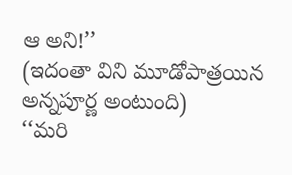ఆ అని!’’
(ఇదంతా విని మూడోపాత్రయిన అన్నపూర్ణ అంటుంది)
‘‘మరి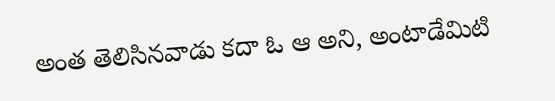అంత తెలిసినవాడు కదా ఓ ఆ అని, అంటాడేమిటి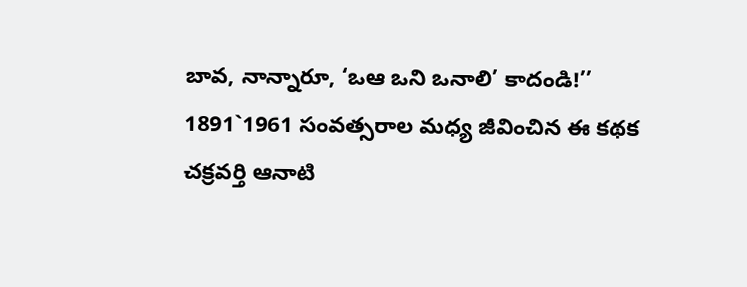బావ, నాన్నారూ, ‘ఒఆ ఒని ఒనాలి’ కాదండి!’’
1891`1961 సంవత్సరాల మధ్య జీవించిన ఈ కథక
చక్రవర్తి ఆనాటి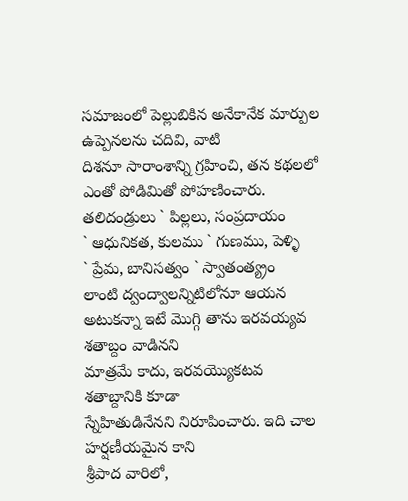సమాజంలో పెల్లుబికిన అనేకానేక మార్పుల ఉప్పెనలను చదివి, వాటి
దిశనూ సారాంశాన్ని గ్రహించి, తన కథలలో ఎంతో పోడిమితో పోహణించారు.
తలిదండ్రులు ` పిల్లలు, సంప్రదాయం
` ఆధునికత, కులము ` గుణము, పెళ్ళి
` ప్రేమ, బానిసత్వం ` స్వాతంత్య్రం
లాంటి ద్వంద్వాలన్నిటిలోనూ ఆయన అటుకన్నా ఇటే మొగ్గి తాను ఇరవయ్యవ శతాబ్దం వాడినని
మాత్రమే కాదు, ఇరవయ్యొకటవ శతాబ్దానికి కూడా
స్నేహితుడినేనని నిరూపించారు. ఇది చాల హర్షణీయమైన కాని
శ్రీపాద వారిలో,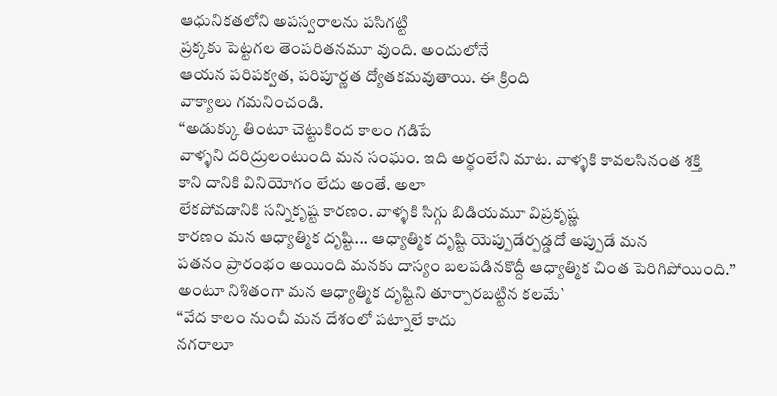ఆధునికతలోని అపస్వరాలను పసిగట్టి
ప్రక్కకు పెట్టగల తెంపరితనమూ వుంది. అందులోనే
ఆయన పరిపక్వత, పరిపూర్ణత ద్యోతకమవుతాయి. ఈ క్రింది
వాక్యాలు గమనించండి.
‘‘అడుక్కు తింటూ చెట్టుకింద కాలం గడిపే
వాళ్ళని దరిద్రులంటుంది మన సంఘం. ఇది అర్థంలేని మాట. వాళ్ళకి కావలసినంత శక్తి
కాని దానికి వినియోగం లేదు అంతే. అలా
లేకపోవడానికి సన్నికృష్ట కారణం. వాళ్ళకి సిగ్గు బిడియమూ విప్రకృష్ణ
కారణం మన ఆధ్యాత్మిక దృష్టి... ఆధ్యాత్మిక దృష్టి యెప్పుడేర్పడ్డదో అప్పుడే మన
పతనం ప్రారంభం అయింది మనకు దాస్యం బలపడినకొద్దీ ఆధ్యాత్మిక చింత పెరిగిపోయింది.’’
అంటూ నిశితంగా మన ఆధ్యాత్మిక దృష్టిని తూర్పారబట్టిన కలమే`
‘‘వేద కాలం నుంచీ మన దేశంలో పట్నాలే కాదు
నగరాలూ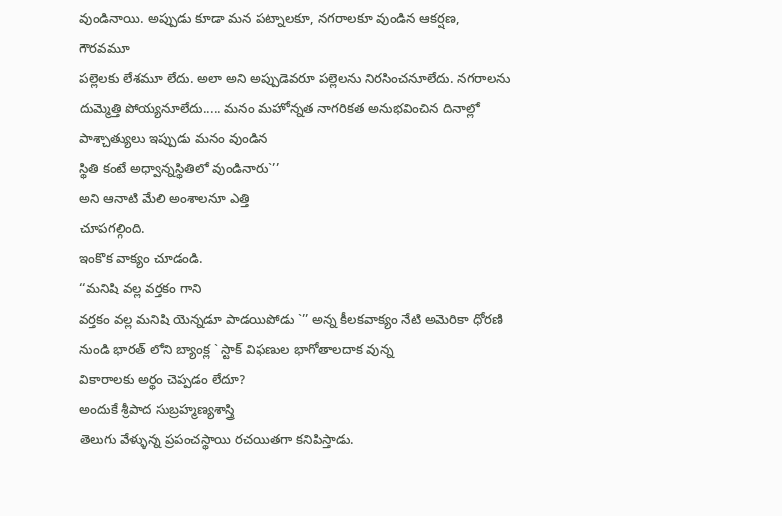వుండినాయి. అప్పుడు కూడా మన పట్నాలకూ, నగరాలకూ వుండిన ఆకర్షణ, గౌరవమూ
పల్లెలకు లేశమూ లేదు. అలా అని అప్పుడెవరూ పల్లెలను నిరసించనూలేదు. నగరాలను
దుమ్మెత్తి పోయ్యనూలేదు..... మనం మహోన్నత నాగరికత అనుభవించిన దినాల్లో పాశ్చాత్యులు ఇప్పుడు మనం వుండిన
స్థితి కంటే అధ్వాన్నస్థితిలో వుండినారు`’’
అని ఆనాటి మేలి అంశాలనూ ఎత్తి
చూపగల్గింది.
ఇంకొక వాక్యం చూడండి.
‘‘మనిషి వల్ల వర్తకం గాని
వర్తకం వల్ల మనిషి యెన్నడూ పాడయిపోడు `’’ అన్న కీలకవాక్యం నేటి అమెరికా ధోరణి
నుండి భారత్ లోని బ్యాంక్ల ` స్టాక్ విఫణుల భాగోతాలదాక వున్న
వికారాలకు అర్థం చెప్పడం లేదూ?
అందుకే శ్రీపాద సుబ్రహ్మణ్యశాస్త్రి
తెలుగు వేళ్ళున్న ప్రపంచస్థాయి రచయితగా కనిపిస్తాడు.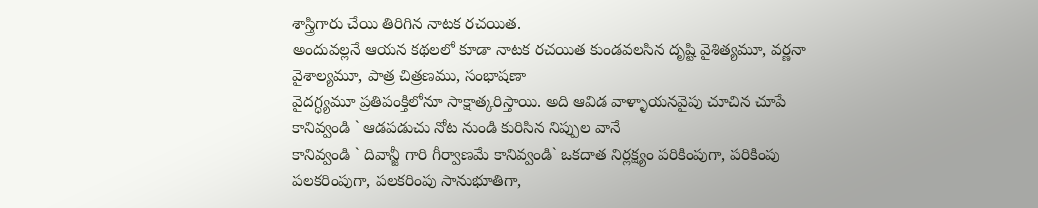శాస్త్రిగారు చేయి తిరిగిన నాటక రచయిత.
అందువల్లనే ఆయన కథలలో కూడా నాటక రచయిత కుండవలసిన దృష్టి వైశిత్యమూ, వర్ణనా
వైశాల్యమూ, పాత్ర చిత్రణము, సంభాషణా
వైదగ్ధ్యమూ ప్రతిపంక్తిలోనూ సాక్షాత్కరిస్తాయి. అది ఆవిడ వాళ్ళాయనవైపు చూచిన చూపే
కానివ్వండి ` ఆడపడుచు నోట నుండి కురిసిన నిప్పుల వానే
కానివ్వండి ` దివాన్జీ గారి గీర్వాణమే కానివ్వండి` ఒకదాత నిర్లక్ష్యం పరికింపుగా, పరికింపు
పలకరింపుగా, పలకరింపు సానుభూతిగా,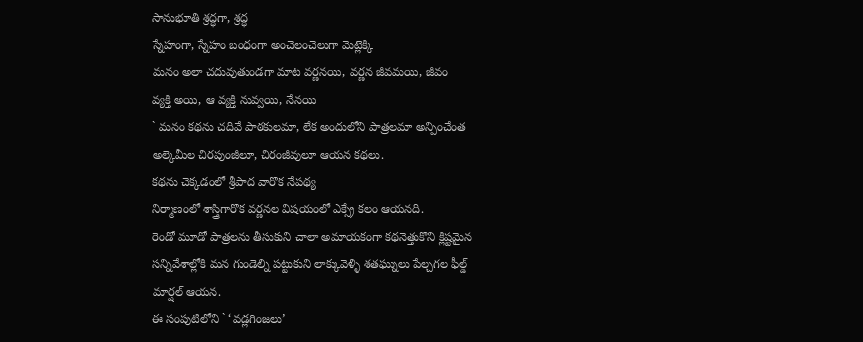సానుభూతి శ్రద్ధగా, శ్రద్ధ
స్నేహంగా, స్నేహం బంధంగా అంచెలంచెలుగా మెట్లెక్కి
మనం అలా చదువుతుండగా మాట వర్ణనయి, వర్ణన జీవమయి, జీవం
వ్యక్తి అయి, ఆ వ్యక్తి నువ్వయి, నేనయి
` మనం కథను చదివే పాఠకులమా, లేక అందులోని పాత్రలమా అన్పించేంత
అల్కెమీల చిరపుంజీలూ, చిరంజీవులూ ఆయన కథలు.
కథను చెక్కడంలో శ్రీపాద వారొక నేపథ్య
నిర్మాణంలో శాస్త్రిగారొక వర్ణనల విషయంలో ఎక్స్రే కలం ఆయనది.
రెండో మూడో పాత్రలను తీసుకుని చాలా అమాయకంగా కథనెత్తుకొని క్లిష్టమైన
సన్నివేశాల్లోకి మన గుండెల్ని పట్టుకుని లాక్కువెళ్ళి శతఘ్నులు పేల్చగల ఫీల్డ్
మార్షల్ ఆయన.
ఈ సంపుటిలోని ` ‘వడ్లగింజలు’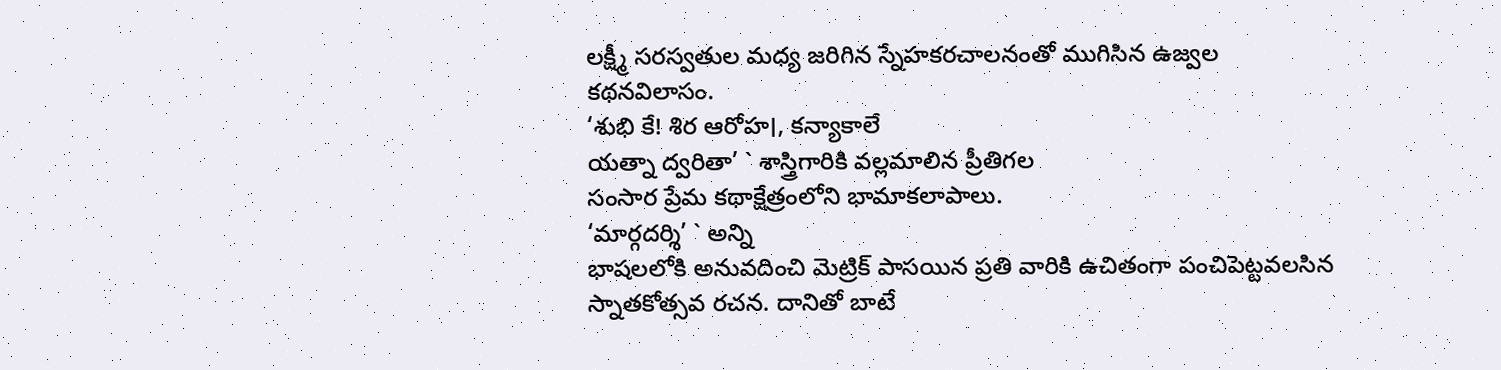లక్ష్మీ సరస్వతుల మధ్య జరిగిన స్నేహకరచాలనంతో ముగిసిన ఉజ్వల
కథనవిలాసం.
‘శుభి కే! శిర ఆరోహ।, కన్యాకాలే
యత్నా ద్వరితా’ ` శాస్త్రిగారికి వల్లమాలిన ప్రీతిగల
సంసార ప్రేమ కథాక్షేత్రంలోని భామాకలాపాలు.
‘మార్గదర్శి’ ` అన్ని
భాషలలోకి అనువదించి మెట్రిక్ పాసయిన ప్రతి వారికి ఉచితంగా పంచిపెట్టవలసిన
స్నాతకోత్సవ రచన. దానితో బాటే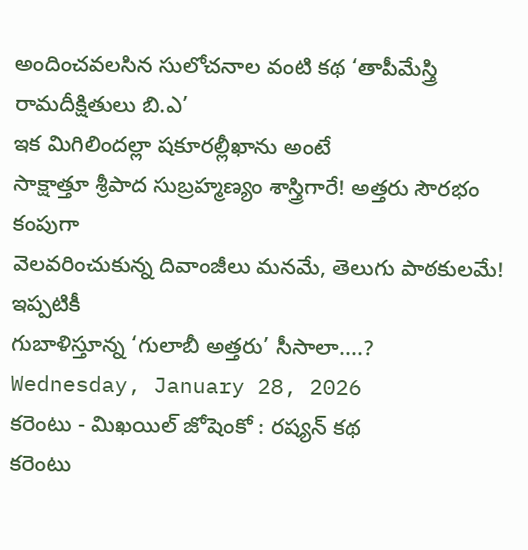అందించవలసిన సులోచనాల వంటి కథ ‘తాపీమేస్త్రి
రామదీక్షితులు బి.ఎ’
ఇక మిగిలిందల్లా షకూరల్లీఖాను అంటే
సాక్షాత్తూ శ్రీపాద సుబ్రహ్మణ్యం శాస్త్రిగారే! అత్తరు సౌరభం కంపుగా
వెలవరించుకున్న దివాంజీలు మనమే, తెలుగు పాఠకులమే! ఇప్పటికీ
గుబాళిస్తూన్న ‘గులాబీ అత్తరు’ సీసాలా....?
Wednesday, January 28, 2026
కరెంటు - మిఖయిల్ జోషెంకో : రష్యన్ కథ
కరెంటు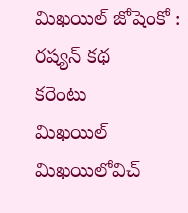మిఖయిల్ జోషెంకో : రష్యన్ కథ
కరెంటు
మిఖయిల్ మిఖయిలోవిచ్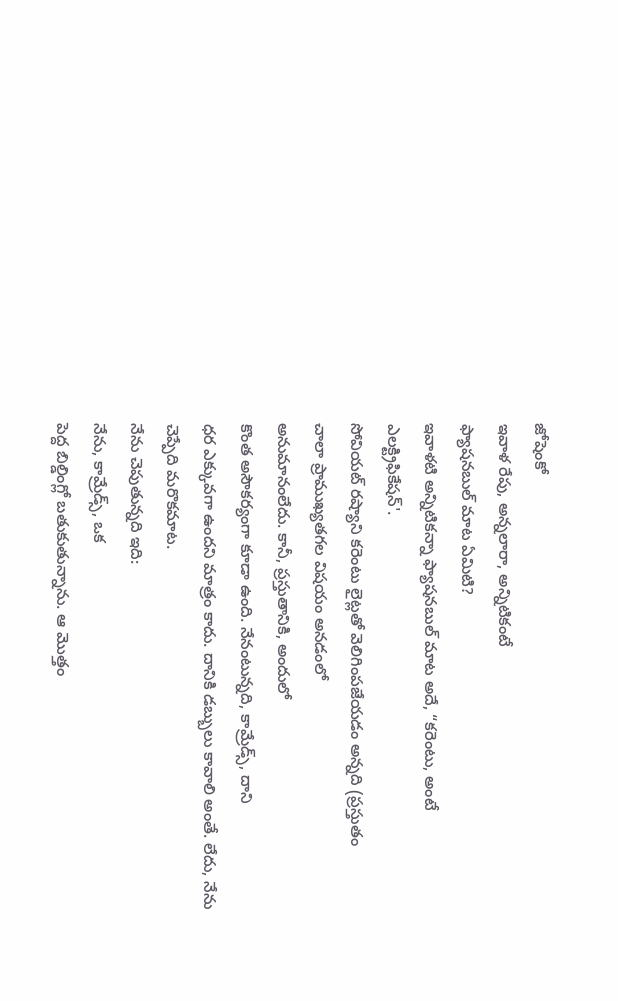జోషెంకో
ఇవాళ రేపు, అన్నలారా, అన్నిటికంటే
ఫ్యాషనబుల్ మాట ఏమిటి?
ఇవాళటి అన్నిటికన్నా ఫ్యాషనబుల్ మాట అదే, “కరెంటు, అంటే
ఎలక్ట్రిఫికేషన్'.
సోవియట్ రష్యాని కరెంటు లైట్లతో వెలిగింపజేయడం అన్నది (ప్రస్తుతం
చాలా ప్రాముఖ్యతగల విషయం అనడంలో
అనుమానంలేదు. కానీ, ప్రస్తుతానికి, అందులో
కొంత అసౌకర్యంగా కూడా ఉంది. నేనంటున్నది, కామ్రేడ్స్, దాని
ధర ఎక్కువగా ఉందని మాత్రం కాదు. దానికి డబ్బులు కావాలి అంతే. లేదు, నేను
చెప్పేది మరొకమాట.
నేను చెపుతున్నది ఇది:
నేను, కామ్రేడ్స్, ఒక
పెద్ద బిల్డింగ్లో బతుకుతున్నాను. ఆ మొత్తం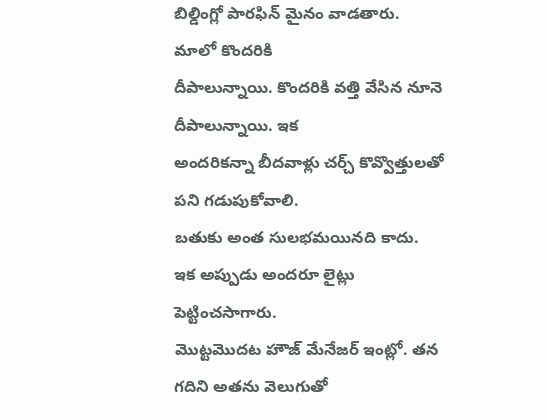బిల్డింగ్లో పారఫిన్ మైనం వాడతారు.
మాలో కొందరికి
దీపాలున్నాయి. కొందరికి వత్తి వేసిన నూనె దీపాలున్నాయి. ఇక
అందరికన్నా బీదవాళ్లు చర్చ్ కొవ్వొత్తులతో పని గడుపుకోవాలి.
బతుకు అంత సులభమయినది కాదు.
ఇక అప్పుడు అందరూ లైట్లు పెట్టించసాగారు.
మొట్టమొదట హౌజ్ మేనేజర్ ఇంట్లో. తన గదిని అతను వెలుగుతో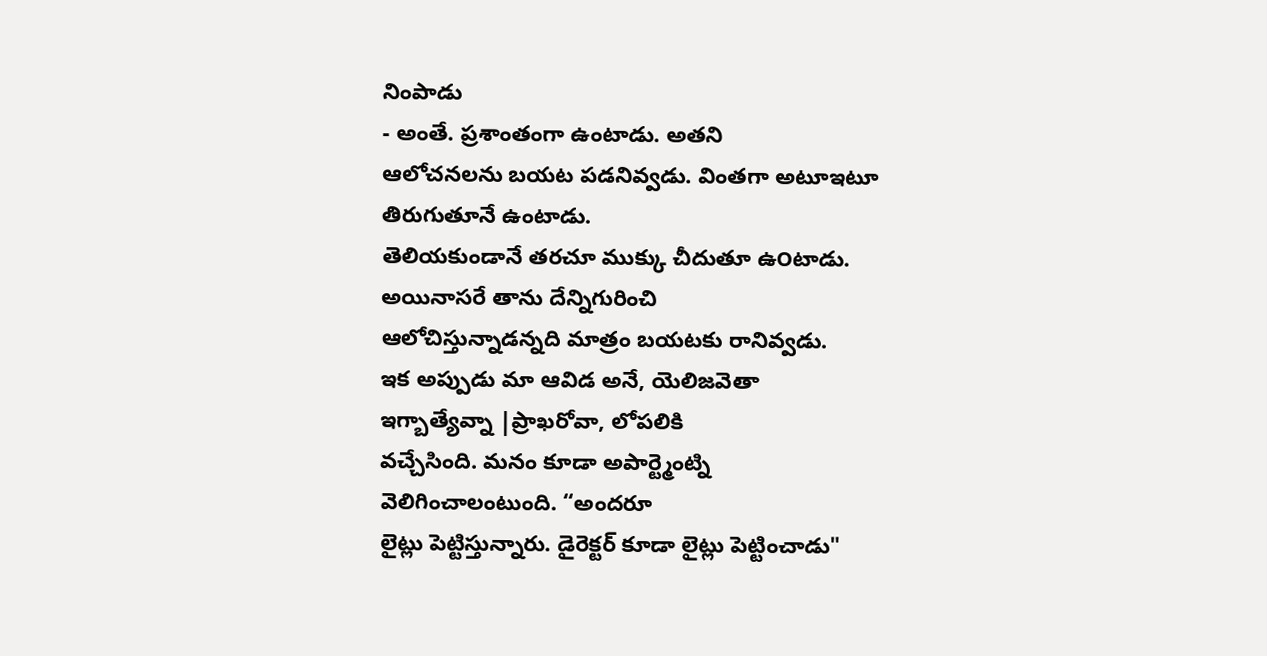నింపాడు
- అంతే. ప్రశాంతంగా ఉంటాడు. అతని
ఆలోచనలను బయట పడనివ్వడు. వింతగా అటూఇటూ తిరుగుతూనే ఉంటాడు.
తెలియకుండానే తరచూ ముక్కు చీదుతూ ఉ౦టాడు. అయినాసరే తాను దేన్నిగురించి
ఆలోచిస్తున్నాడన్నది మాత్రం బయటకు రానివ్వడు.
ఇక అప్పుడు మా ఆవిడ అనే, యెలిజవెతా
ఇగ్బాత్యేవ్నా |ప్రాఖరోవా, లోపలికి
వచ్చేసింది. మనం కూడా అపార్ట్మెంట్ని
వెలిగించాలంటుంది. “అందరూ
లైట్లు పెట్టిస్తున్నారు. డైరెక్టర్ కూడా లైట్లు పెట్టించాడు"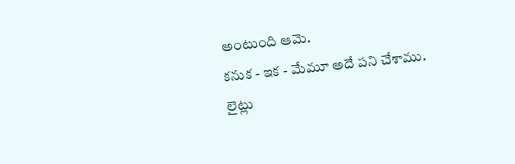అంటుంది ఆమె.
కనుక - ఇక - మేమూ అదే పని చేశాము.
లైట్లు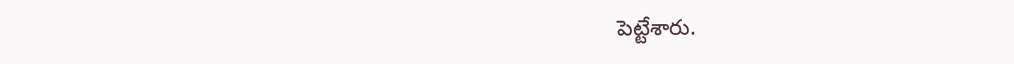పెట్టేశారు.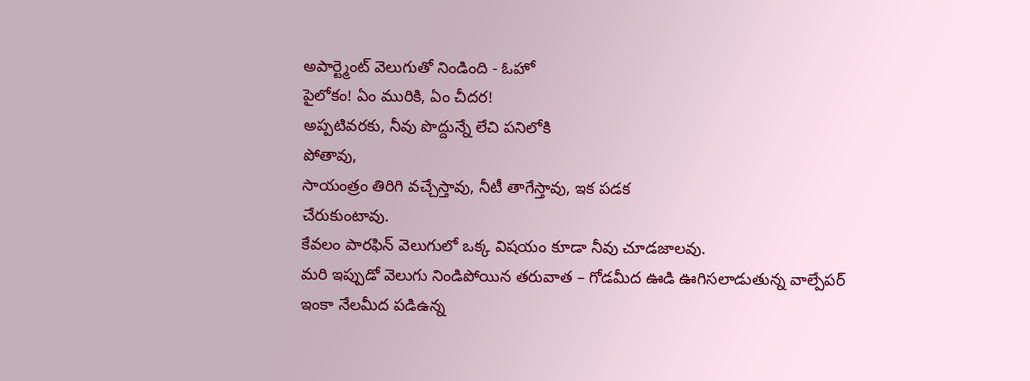అపార్ట్మెంట్ వెలుగుతో నిండింది - ఓహో
పైలోకం! ఏం మురికి, ఏం చీదర!
అప్పటివరకు, నీవు పొద్దున్నే లేచి పనిలోకి
పోతావు,
సాయంత్రం తిరిగి వచ్చేస్తావు, నీటీ తాగేస్తావు, ఇక పడక
చేరుకుంటావు.
కేవలం పారఫిన్ వెలుగులో ఒక్క విషయం కూడా నీవు చూడజాలవు.
మరి ఇప్పుడో వెలుగు నిండిపోయిన తరువాత – గోడమీద ఊడి ఊగిసలాడుతున్న వాల్పేపర్
ఇంకా నేలమీద పడిఉన్న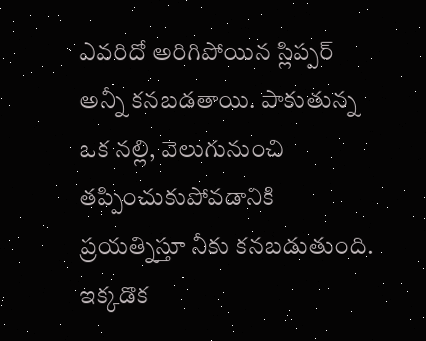ఎవరిదో అరిగిపోయిన స్లిప్పర్ అన్నీ కనబడతాయి. పాకుతున్న ఒక నల్లి, వెలుగునుంచి
తప్పించుకుపోవడానికి ప్రయత్నిస్తూ నీకు కనబడుతుంది. ఇక్కడొక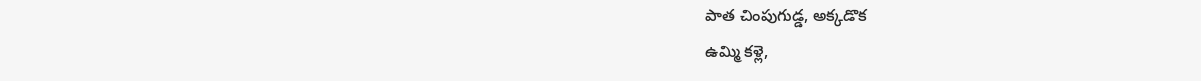పాత చింపుగుడ్డ, అక్కడొక
ఉమ్మి కళ్లె,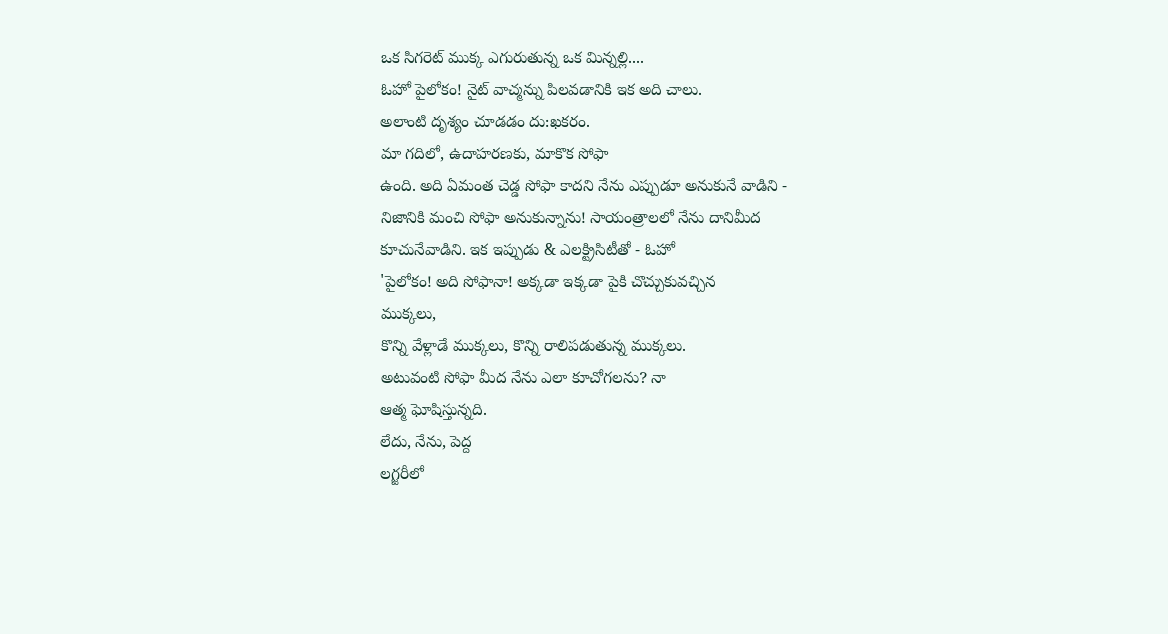ఒక సిగరెట్ ముక్క ఎగురుతున్న ఒక మిన్నల్లి....
ఓహో పైలోకం! నైట్ వాచ్మన్ను పిలవడానికి ఇక అది చాలు.
అలాంటి దృశ్యం చూడడం దు:ఖకరం.
మా గదిలో, ఉదాహరణకు, మాకొక సోఫా
ఉంది. అది ఏమంత చెడ్డ సోఫా కాదని నేను ఎప్పుడూ అనుకునే వాడిని -
నిజానికి మంచి సోఫా అనుకున్నాను! సాయంత్రాలలో నేను దానిమీద
కూచునేవాడిని. ఇక ఇప్పుడు & ఎలక్ట్రిసిటీతో - ఓహో
'పైలోకం! అది సోఫానా! అక్కడా ఇక్కడా పైకి చొచ్చుకువచ్చిన
ముక్కలు,
కొన్ని వేళ్లాడే ముక్కలు, కొన్ని రాలిపడుతున్న ముక్కలు.
అటువంటి సోఫా మీద నేను ఎలా కూచోగలను? నా
ఆత్మ ఘోషిస్తున్నది.
లేదు, నేను, పెద్ద
లగ్జరీలో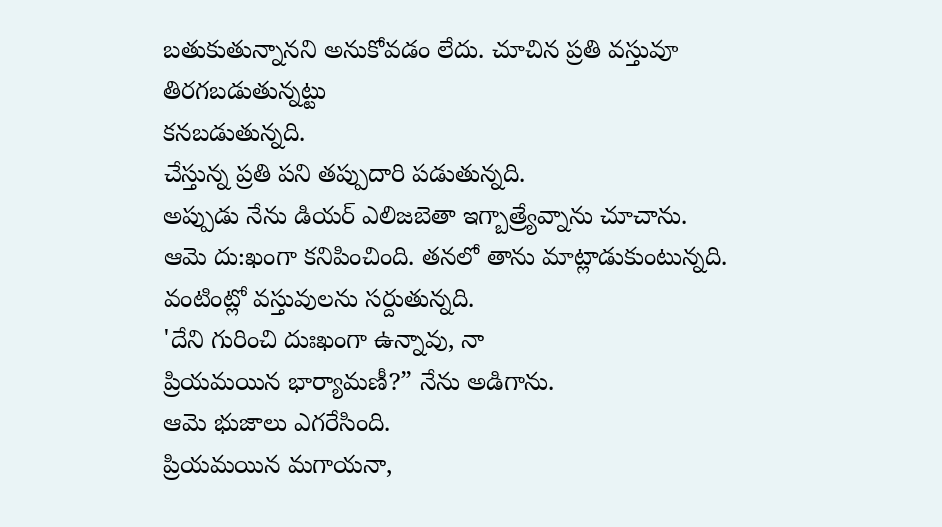బతుకుతున్నానని అనుకోవడం లేదు. చూచిన ప్రతి వస్తువూ తిరగబడుతున్నట్టు
కనబడుతున్నది.
చేస్తున్న ప్రతి పని తప్పుదారి పడుతున్నది.
అప్పుడు నేను డియర్ ఎలిజబెతా ఇగ్బాత్ర్యేవ్నాను చూచాను.
ఆమె దు:ఖంగా కనిపించింది. తనలో తాను మాట్లాడుకుంటున్నది.
వంటింట్లో వస్తువులను సర్దుతున్నది.
'దేని గురించి దుఃఖంగా ఉన్నావు, నా
ప్రియమయిన భార్యామణీ?” నేను అడిగాను.
ఆమె భుజాలు ఎగరేసింది.
ప్రియమయిన మగాయనా,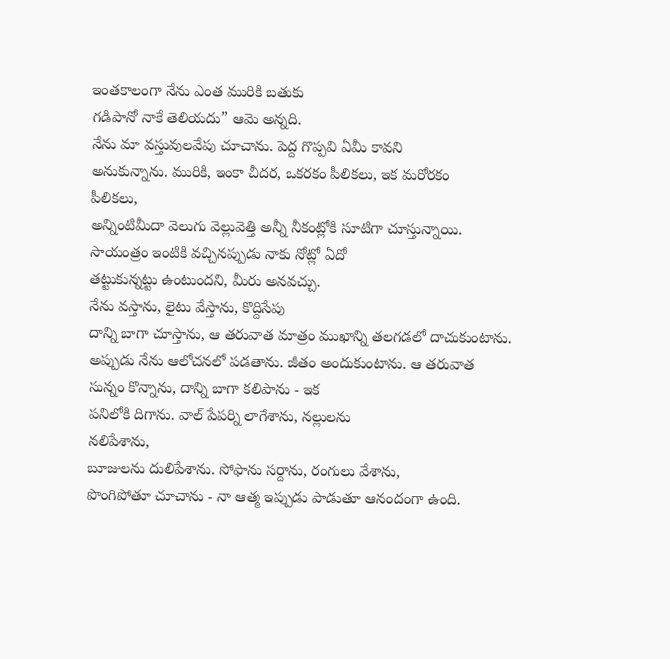ఇంతకాలంగా నేను ఎంత మురికి బతుకు
గడిపానో నాకే తెలియదు” ఆమె అన్నది.
నేను మా వస్తువులవేపు చూచాను. పెద్ద గొప్పవి ఏమీ కావని
అనుకున్నాను. మురికి, ఇంకా చీదర, ఒకరకం పీలికలు, ఇక మరోరకం
పీలికలు,
అన్నింటిమీదా వెలుగు వెల్లువెత్తి అన్నీ నీకంట్లోకి సూటిగా చూస్తున్నాయి.
సాయంత్రం ఇంటికి వచ్చినప్పుడు నాకు నోట్లో ఏదో
తట్టుకున్నట్టు ఉంటుందని, మీరు అనవచ్చు.
నేను వస్తాను, లైటు వేస్తాను, కొద్దిసేపు
దాన్ని బాగా చూస్తాను, ఆ తరువాత మాత్రం ముఖాన్ని తలగడలో దాచుకుంటాను.
అప్పుడు నేను ఆలోచనలో పడతాను. జీతం అందుకుంటాను. ఆ తరువాత
సున్నం కొన్నాను, దాన్ని బాగా కలిపాను - ఇక
పనిలోకి దిగాను. వాల్ పేపర్ని లాగేశాను, నల్లులను
నలిపేశాను,
బూజులను దులిపేశాను. సోఫాను సర్దాను, రంగులు వేశాను,
పొంగిపోతూ చూచాను - నా ఆత్మ ఇప్పుడు పాడుతూ ఆనందంగా ఉంది.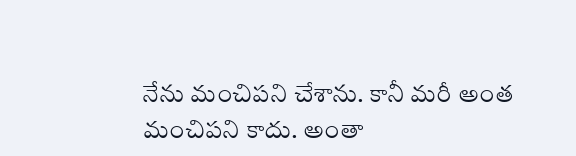నేను మంచిపని చేశాను. కానీ మరీ అంత మంచిపని కాదు. అంతా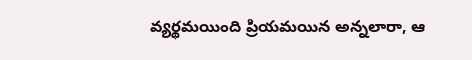వ్యర్థమయింది ప్రియమయిన అన్నలారా, ఆ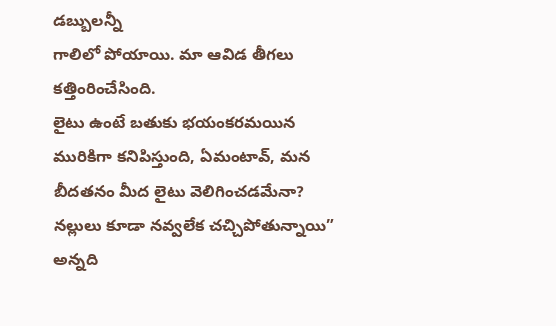డబ్బులన్నీ
గాలిలో పోయాయి. మా ఆవిడ తీగలు కత్తింరించేసింది.
లైటు ఉంటే బతుకు భయంకరమయిన మురికిగా కనిపిస్తుంది, ఏమంటావ్, మన
బీదతనం మీద లైటు వెలిగించడమేనా?
నల్లులు కూడా నవ్వలేక చచ్చిపోతున్నాయి” అన్నది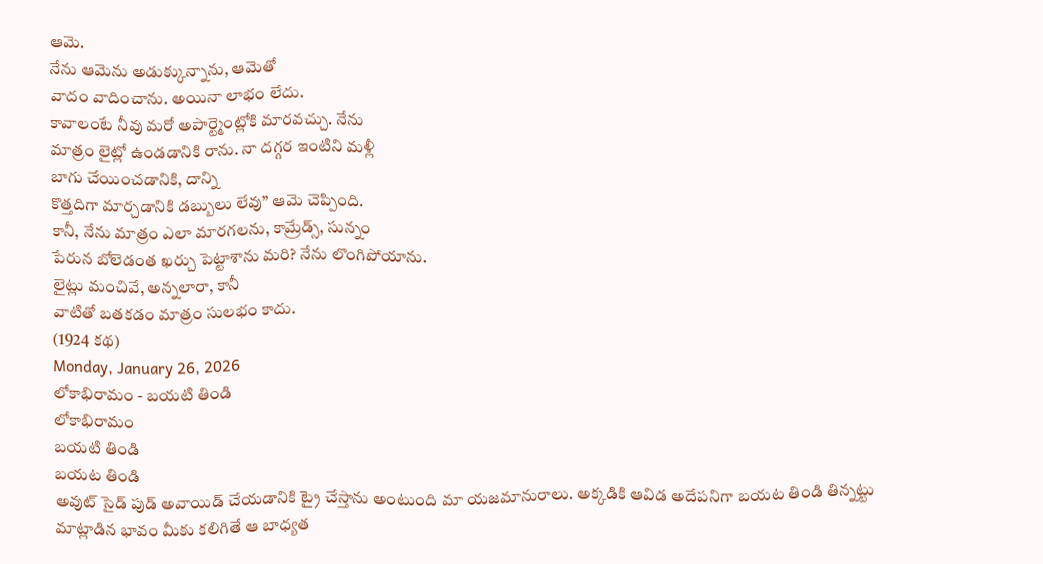ఆమె.
నేను ఆమెను అడుక్కున్నాను, ఆమెతో
వాదం వాదించాను. అయినా లాభం లేదు.
కావాలంటే నీవు మరో అపార్ట్మెంట్లోకి మారవచ్చు. నేను
మాత్రం లైట్లో ఉండడానికి రాను. నా దగ్గర ఇంటిని మళ్లీ
బాగు చేయించడానికి, దాన్ని
కొత్తదిగా మార్చడానికి డబ్బులు లేవు” ఆమె చెప్పింది.
కానీ, నేను మాత్రం ఎలా మారగలను, కామ్రేడ్స్, సున్నం
పేరున బోలెడంత ఖర్చు పెట్టాశాను మరి? నేను లొంగిపోయాను.
లైట్లు మంచివే, అన్నలారా, కానీ
వాటితో బతకడం మాత్రం సులభం కాదు.
(1924 కథ)
Monday, January 26, 2026
లోకాభిరామం - బయటి తిండి
లోకాభిరామం
బయటి తిండి
బయట తిండి
అవుట్ సైడ్ పుడ్ అవాయిడ్ చేయడానికి ట్రై చేస్తాను అంటుంది మా యజమానురాలు. అక్కడికి ఆవిడ అదేపనిగా బయట తిండి తిన్నట్టు మాట్లాడిన భావం మీకు కలిగితే ఆ బాధ్యత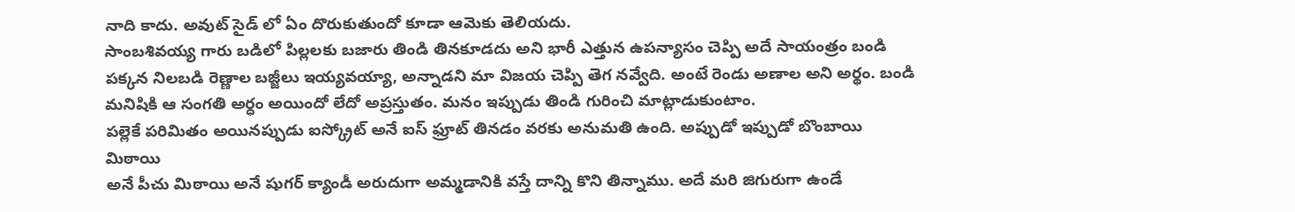నాది కాదు. అవుట్ సైడ్ లో ఏం దొరుకుతుందో కూడా ఆమెకు తెలియదు.
సాంబశివయ్య గారు బడిలో పిల్లలకు బజారు తిండి తినకూడదు అని భారీ ఎత్తున ఉపన్యాసం చెప్పి అదే సాయంత్రం బండి పక్కన నిలబడి రెణ్ణాల బజ్జీలు ఇయ్యవయ్యా, అన్నాడని మా విజయ చెప్పి తెగ నవ్వేది. అంటే రెండు అణాల అని అర్థం. బండి మనిషికి ఆ సంగతి అర్ధం అయిందో లేదో అప్రస్తుతం. మనం ఇప్పుడు తిండి గురించి మాట్లాడుకుంటాం.
పల్లెకే పరిమితం అయినప్పుడు ఐస్క్రోట్ అనే ఐస్ ఫ్రూట్ తినడం వరకు అనుమతి ఉంది. అప్పుడో ఇప్పుడో బొంబాయి మిఠాయి
అనే పీచు మిఠాయి అనే షుగర్ క్యాండీ అరుదుగా అమ్మడానికి వస్తే దాన్ని కొని తిన్నాము. అదే మరి జిగురుగా ఉండే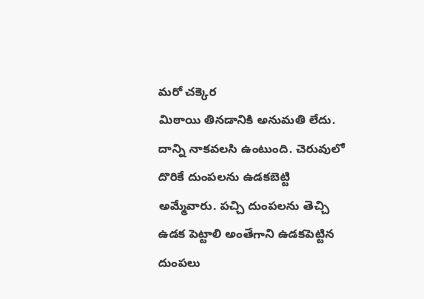మరో చక్కెర
మిఠాయి తినడానికి అనుమతి లేదు. దాన్ని నాకవలసి ఉంటుంది. చెరువులో దొరికే దుంపలను ఉడకబెట్టి అమ్మేవారు. పచ్చి దుంపలను తెచ్చి ఉడక పెట్టాలి అంతేగాని ఉడకపెట్టిన దుంపలు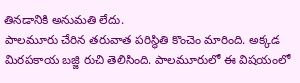తినడానికి అనుమతి లేదు.
పాలమూరు చేరిన తరువాత పరిస్థితి కొంచెం మారింది. అక్కడ మిరపకాయ బజ్జి రుచి తెలిసింది. పాలమూరులో ఈ విషయంలో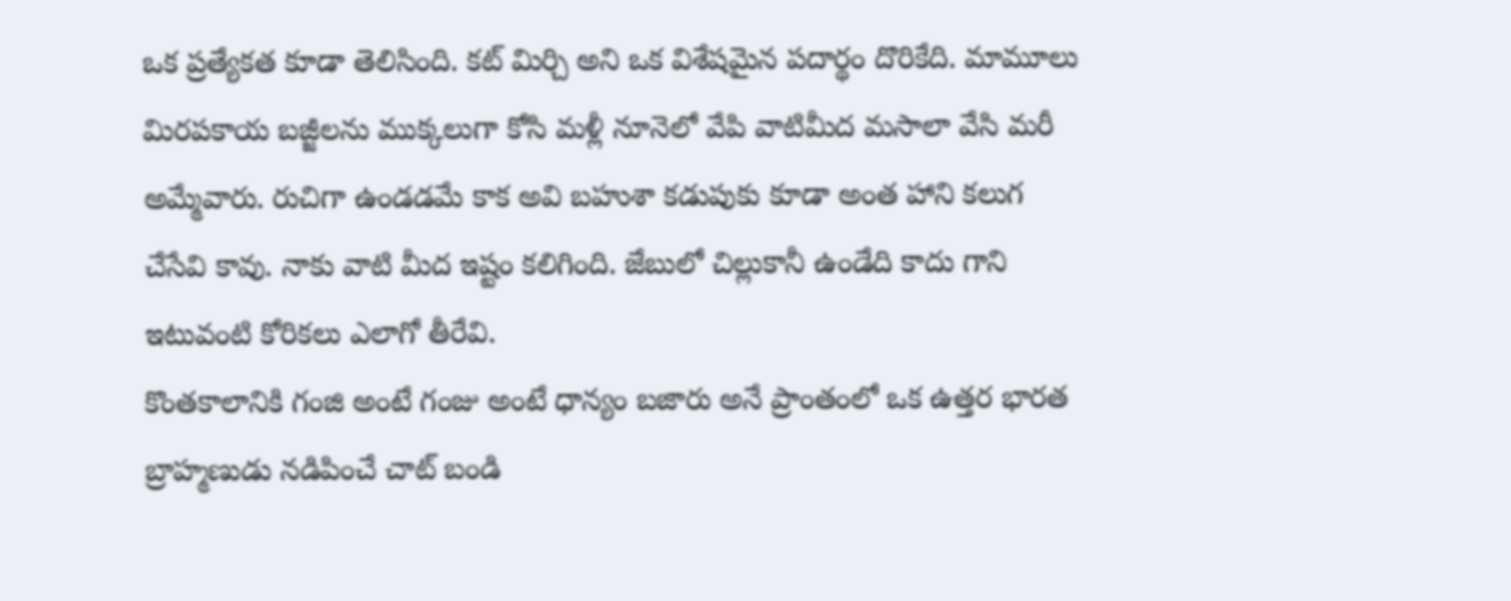ఒక ప్రత్యేకత కూడా తెలిసింది. కట్ మిర్చి అని ఒక విశేషమైన పదార్థం దొరికేది. మామూలు మిరపకాయ బజ్జీలను ముక్కలుగా కోసి మళ్లీ నూనెలో వేపి వాటిమీద మసాలా వేసి మరీ అమ్మేవారు. రుచిగా ఉండడమే కాక అవి బహుశా కడుపుకు కూడా అంత హాని కలుగ చేసేవి కావు. నాకు వాటి మీద ఇష్టం కలిగింది. జేబులో చిల్లుకానీ ఉండేది కాదు గాని ఇటువంటి కోరికలు ఎలాగో తీరేవి.
కొంతకాలానికి గంజి అంటే గంజు అంటే ధాన్యం బజారు అనే ప్రాంతంలో ఒక ఉత్తర భారత బ్రాహ్మణుడు నడిపించే చాట్ బండి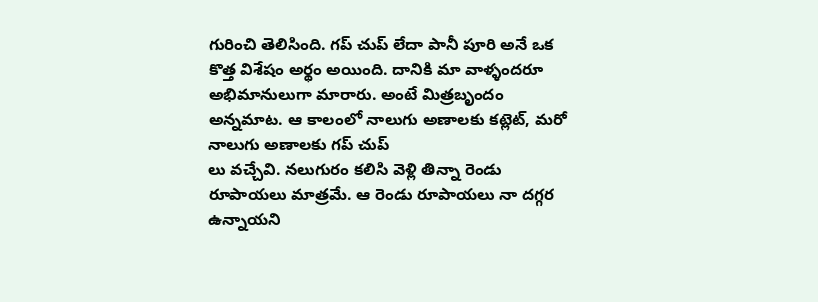గురించి తెలిసింది. గప్ చుప్ లేదా పానీ పూరి అనే ఒక కొత్త విశేషం అర్థం అయింది. దానికి మా వాళ్ళందరూ అభిమానులుగా మారారు. అంటే మిత్రబృందం అన్నమాట. ఆ కాలంలో నాలుగు అణాలకు కట్లెట్, మరో నాలుగు అణాలకు గప్ చుప్
లు వచ్చేవి. నలుగురం కలిసి వెళ్లి తిన్నా రెండు రూపాయలు మాత్రమే. ఆ రెండు రూపాయలు నా దగ్గర ఉన్నాయని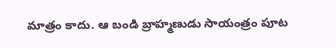మాత్రం కాదు. ఆ బండి బ్రాహ్మణుడు సాయంత్రం పూట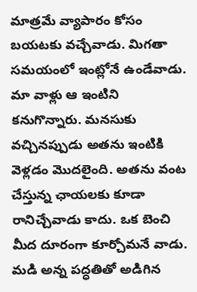మాత్రమే వ్యాపారం కోసం బయటకు వచ్చేవాడు. మిగతా సమయంలో ఇంట్లోనే ఉండేవాడు. మా వాళ్లు ఆ ఇంటిని కనుగొన్నారు. మనసుకు వచ్చినప్పుడు అతను ఇంటికి వెళ్లడం మొదలైంది. అతను వంట చేస్తున్న ఛాయలకు కూడా రానిచ్చేవాడు కాదు. ఒక బెంచి మీద దూరంగా కూర్చోమనే వాడు. మడి అన్న పద్ధతితో అడిగిన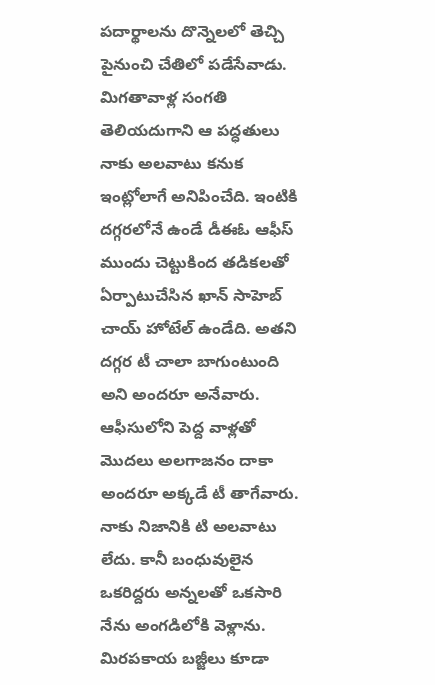పదార్థాలను దొన్నెలలో తెచ్చి పైనుంచి చేతిలో పడేసేవాడు. మిగతావాళ్ల సంగతి తెలియదుగాని ఆ పద్ధతులు నాకు అలవాటు కనుక ఇంట్లోలాగే అనిపించేది. ఇంటికి దగ్గరలోనే ఉండే డీఈఓ ఆఫీస్ ముందు చెట్టుకింద తడికలతో ఏర్పాటుచేసిన ఖాన్ సాహెబ్ చాయ్ హోటేల్ ఉండేది. అతని దగ్గర టీ చాలా బాగుంటుంది అని అందరూ అనేవారు. ఆఫీసులోని పెద్ద వాళ్లతో మొదలు అలగాజనం దాకా అందరూ అక్కడే టీ తాగేవారు. నాకు నిజానికి టి అలవాటు లేదు. కానీ బంధువులైన ఒకరిద్దరు అన్నలతో ఒకసారి నేను అంగడిలోకి వెళ్లాను. మిరపకాయ బజ్జీలు కూడా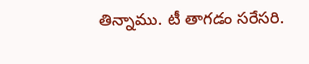తిన్నాము. టీ తాగడం సరేసరి.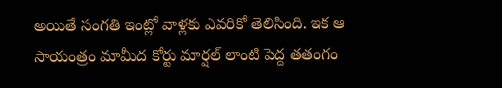అయితే సంగతి ఇంట్లో వాళ్లకు ఎవరికో తెలిసింది. ఇక ఆ సాయంత్రం మామీద కోర్టు మార్షల్ లాంటి పెద్ద తతంగం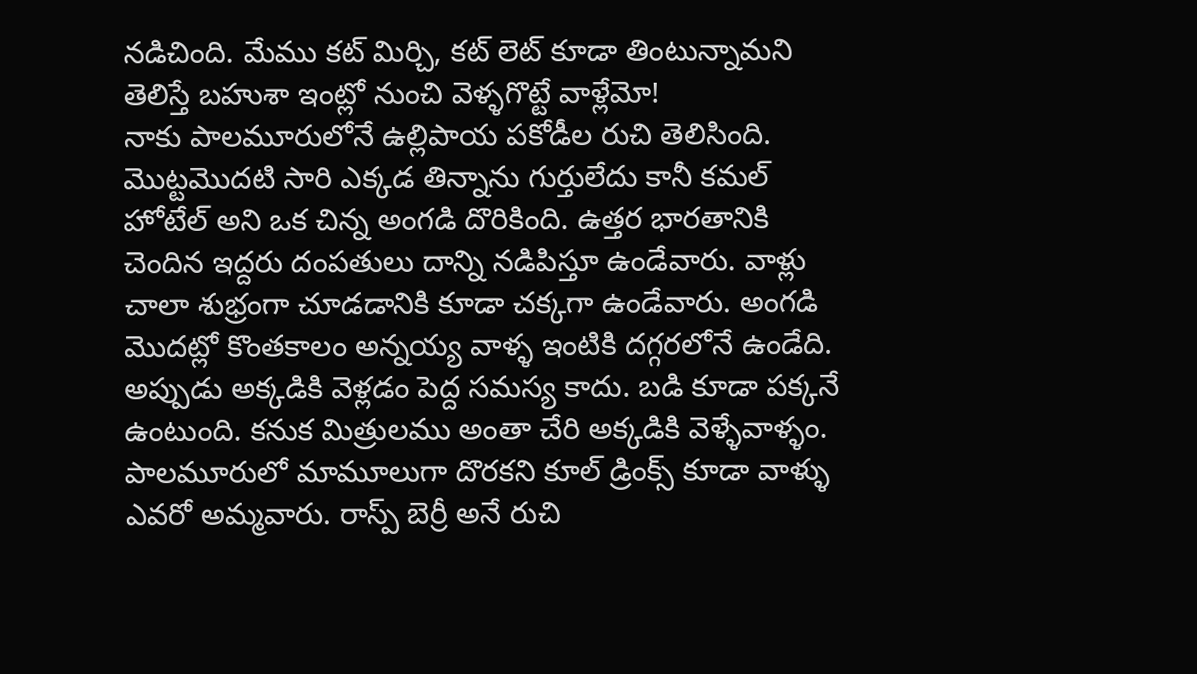నడిచింది. మేము కట్ మిర్చి, కట్ లెట్ కూడా తింటున్నామని తెలిస్తే బహుశా ఇంట్లో నుంచి వెళ్ళగొట్టే వాళ్లేమో!
నాకు పాలమూరులోనే ఉల్లిపాయ పకోడీల రుచి తెలిసింది. మొట్టమొదటి సారి ఎక్కడ తిన్నాను గుర్తులేదు కానీ కమల్ హోటేల్ అని ఒక చిన్న అంగడి దొరికింది. ఉత్తర భారతానికి చెందిన ఇద్దరు దంపతులు దాన్ని నడిపిస్తూ ఉండేవారు. వాళ్లు చాలా శుభ్రంగా చూడడానికి కూడా చక్కగా ఉండేవారు. అంగడి మొదట్లో కొంతకాలం అన్నయ్య వాళ్ళ ఇంటికి దగ్గరలోనే ఉండేది. అప్పుడు అక్కడికి వెళ్లడం పెద్ద సమస్య కాదు. బడి కూడా పక్కనే ఉంటుంది. కనుక మిత్రులము అంతా చేరి అక్కడికి వెళ్ళేవాళ్ళం. పాలమూరులో మామూలుగా దొరకని కూల్ డ్రింక్స్ కూడా వాళ్ళు ఎవరో అమ్మవారు. రాస్ప్ బెర్రీ అనే రుచి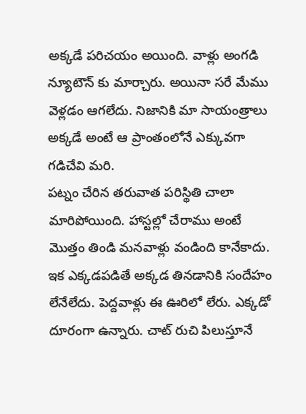అక్కడే పరిచయం అయింది. వాళ్లు అంగడి న్యూటౌన్ కు మార్చారు. అయినా సరే మేము వెళ్లడం ఆగలేదు. నిజానికి మా సాయంత్రాలు అక్కడే అంటే ఆ ప్రాంతంలోనే ఎక్కువగా గడిచేవి మరి.
పట్నం చేరిన తరువాత పరిస్థితి చాలా మారిపోయింది. హాస్టల్లో చేరాము అంటే మొత్తం తిండి మనవాళ్లు వండింది కానేకాదు. ఇక ఎక్కడపడితే అక్కడ తినడానికి సందేహం లేనేలేదు. పెద్దవాళ్లు ఈ ఊరిలో లేరు. ఎక్కడో దూరంగా ఉన్నారు. చాట్ రుచి పిలుస్తూనే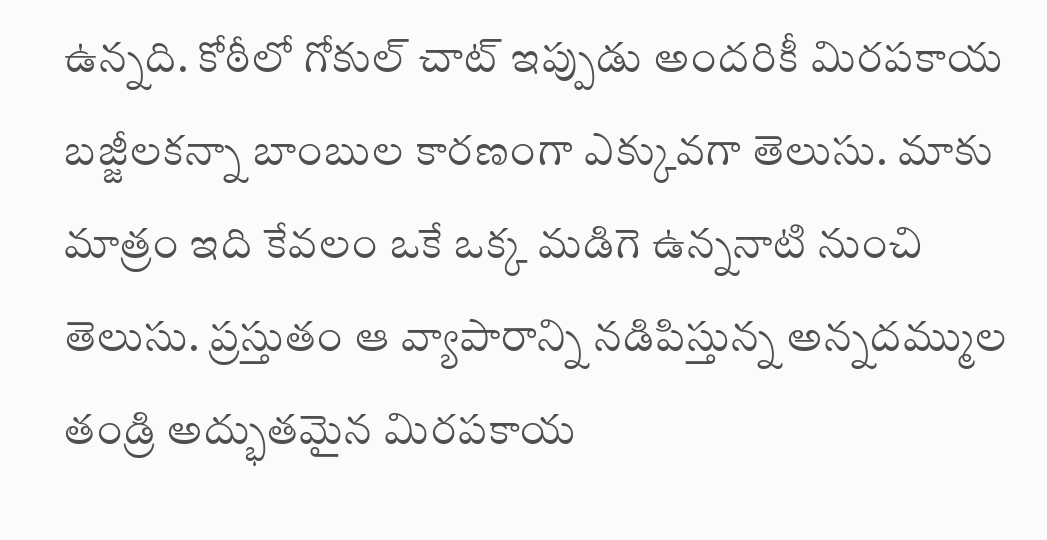ఉన్నది. కోఠీలో గోకుల్ చాట్ ఇప్పుడు అందరికీ మిరపకాయ బజ్జీలకన్నా బాంబుల కారణంగా ఎక్కువగా తెలుసు. మాకు మాత్రం ఇది కేవలం ఒకే ఒక్క మడిగె ఉన్ననాటి నుంచి తెలుసు. ప్రస్తుతం ఆ వ్యాపారాన్ని నడిపిస్తున్న అన్నదమ్ముల తండ్రి అద్భుతమైన మిరపకాయ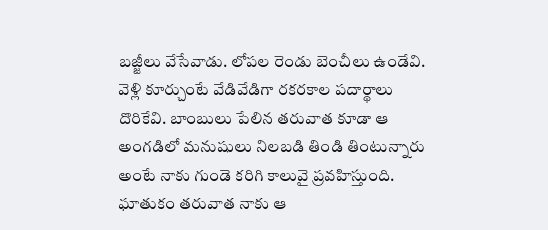బజ్జీలు వేసేవాడు. లోపల రెండు బెంచీలు ఉండేవి. వెళ్లి కూర్చుంటే వేడివేడిగా రకరకాల పదార్థాలు దొరికేవి. బాంబులు పేలిన తరువాత కూడా ఆ అంగడిలో మనుషులు నిలబడి తిండి తింటున్నారు అంటే నాకు గుండె కరిగి కాలువై ప్రవహిస్తుంది. ఘాతుకం తరువాత నాకు ఆ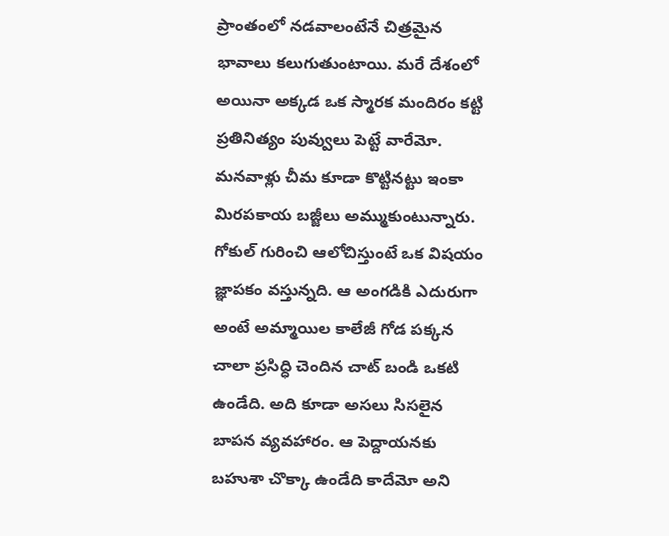ప్రాంతంలో నడవాలంటేనే చిత్రమైన భావాలు కలుగుతుంటాయి. మరే దేశంలో అయినా అక్కడ ఒక స్మారక మందిరం కట్టి ప్రతినిత్యం పువ్వులు పెట్టే వారేమో. మనవాళ్లు చీమ కూడా కొట్టినట్టు ఇంకా మిరపకాయ బజ్జీలు అమ్ముకుంటున్నారు.
గోకుల్ గురించి ఆలోచిస్తుంటే ఒక విషయం జ్ఞాపకం వస్తున్నది. ఆ అంగడికి ఎదురుగా అంటే అమ్మాయిల కాలేజీ గోడ పక్కన చాలా ప్రసిద్ధి చెందిన చాట్ బండి ఒకటి ఉండేది. అది కూడా అసలు సిసలైన బాపన వ్యవహారం. ఆ పెద్దాయనకు బహుశా చొక్కా ఉండేది కాదేమో అని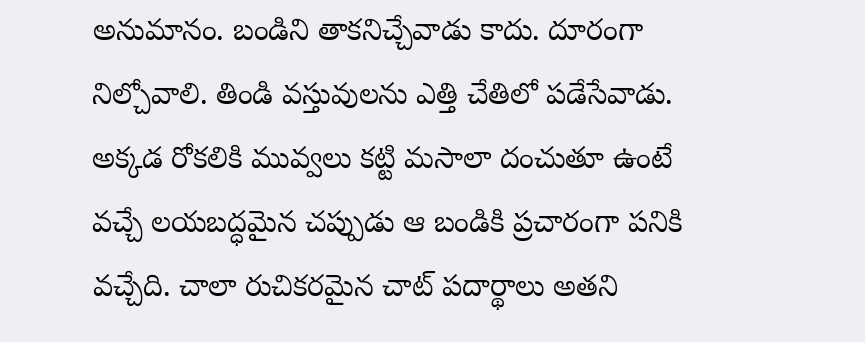అనుమానం. బండిని తాకనిచ్చేవాడు కాదు. దూరంగా నిల్చోవాలి. తిండి వస్తువులను ఎత్తి చేతిలో పడేసేవాడు. అక్కడ రోకలికి మువ్వలు కట్టి మసాలా దంచుతూ ఉంటే వచ్చే లయబద్ధమైన చప్పుడు ఆ బండికి ప్రచారంగా పనికి వచ్చేది. చాలా రుచికరమైన చాట్ పదార్థాలు అతని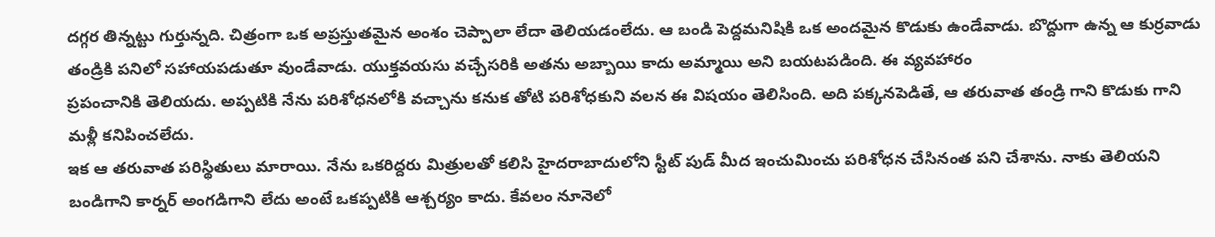దగ్గర తిన్నట్టు గుర్తున్నది. చిత్రంగా ఒక అప్రస్తుతమైన అంశం చెప్పాలా లేదా తెలియడంలేదు. ఆ బండి పెద్దమనిషికి ఒక అందమైన కొడుకు ఉండేవాడు. బొద్దుగా ఉన్న ఆ కుర్రవాడు తండ్రికి పనిలో సహాయపడుతూ వుండేవాడు. యుక్తవయసు వచ్చేసరికి అతను అబ్బాయి కాదు అమ్మాయి అని బయటపడింది. ఈ వ్యవహారం
ప్రపంచానికి తెలియదు. అప్పటికి నేను పరిశోధనలోకి వచ్చాను కనుక తోటి పరిశోధకుని వలన ఈ విషయం తెలిసింది. అది పక్కనపెడితే, ఆ తరువాత తండ్రి గాని కొడుకు గాని మళ్లీ కనిపించలేదు.
ఇక ఆ తరువాత పరిస్థితులు మారాయి. నేను ఒకరిద్దరు మిత్రులతో కలిసి హైదరాబాదులోని స్టీట్ పుడ్ మీద ఇంచుమించు పరిశోధన చేసినంత పని చేశాను. నాకు తెలియని బండిగాని కార్నర్ అంగడిగాని లేదు అంటే ఒకప్పటికి ఆశ్చర్యం కాదు. కేవలం నూనెలో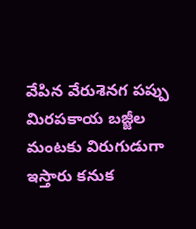వేపిన వేరుశెనగ పప్పు మిరపకాయ బజ్జీల మంటకు విరుగుడుగా ఇస్తారు కనుక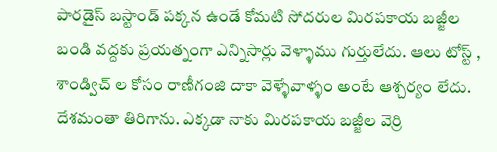పారడైస్ బస్టాండ్ పక్కన ఉండే కోమటి సోదరుల మిరపకాయ బజ్జీల బండి వద్దకు ప్రయత్నంగా ఎన్నిసార్లు వెళ్ళాము గుర్తులేదు. ఆలు టోస్ట్ , శాండ్విచ్ ల కోసం రాణీగంజి దాకా వెళ్ళేవాళ్ళం అంటే ఆశ్చర్యం లేదు.
దేశమంతా తిరిగాను. ఎక్కడా నాకు మిరపకాయ బజ్జీల వెర్రి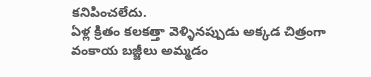కనిపించలేదు.
ఏళ్ల క్రితం కలకత్తా వెళ్ళినప్పుడు అక్కడ చిత్రంగా వంకాయ బజ్జీలు అమ్మడం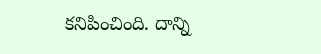కనిపించింది. దాన్ని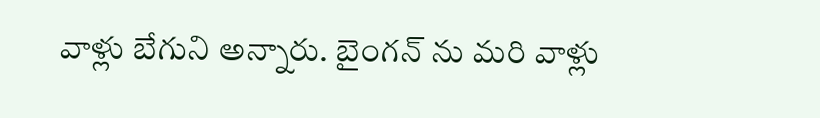వాళ్లు బేగుని అన్నారు. బైంగన్ ను మరి వాళ్లు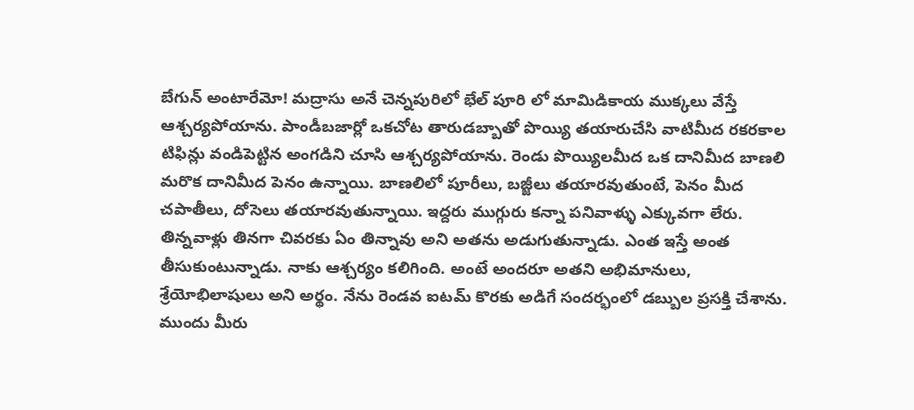బేగున్ అంటారేమో! మద్రాసు అనే చెన్నపురిలో భేల్ పూరి లో మామిడికాయ ముక్కలు వేస్తే ఆశ్చర్యపోయాను. పాండీబజార్లో ఒకచోట తారుడబ్బాతో పొయ్యి తయారుచేసి వాటిమీద రకరకాల టిఫిన్లు వండిపెట్టిన అంగడిని చూసి ఆశ్చర్యపోయాను. రెండు పొయ్యిలమీద ఒక దానిమీద బాణలి మరొక దానిమీద పెనం ఉన్నాయి. బాణలిలో పూరీలు, బజ్జీలు తయారవుతుంటే, పెనం మీద చపాతీలు, దోసెలు తయారవుతున్నాయి. ఇద్దరు ముగ్గురు కన్నా పనివాళ్ళు ఎక్కువగా లేరు. తిన్నవాళ్లు తినగా చివరకు ఏం తిన్నావు అని అతను అడుగుతున్నాడు. ఎంత ఇస్తే అంత తీసుకుంటున్నాడు. నాకు ఆశ్చర్యం కలిగింది. అంటే అందరూ అతని అభిమానులు, శ్రేయోభిలాషులు అని అర్థం. నేను రెండవ ఐటమ్ కొరకు అడిగే సందర్భంలో డబ్బుల ప్రసక్తి చేశాను. ముందు మీరు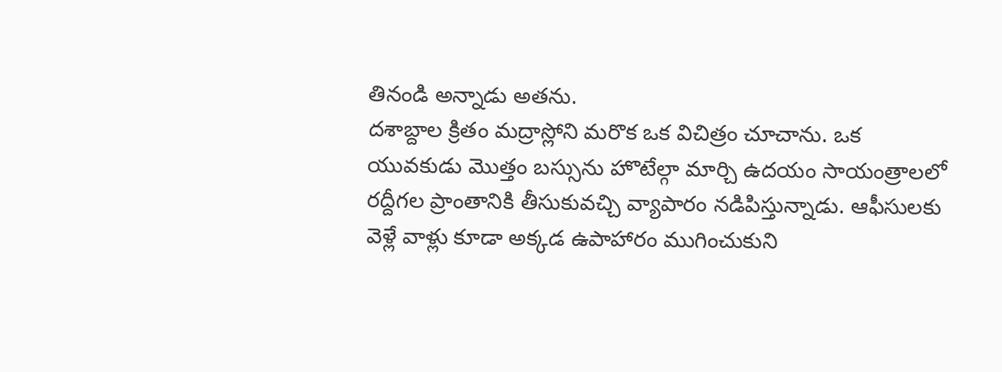తినండి అన్నాడు అతను.
దశాబ్దాల క్రితం మద్రాస్లోని మరొక ఒక విచిత్రం చూచాను. ఒక యువకుడు మొత్తం బస్సును హొటేల్గా మార్చి ఉదయం సాయంత్రాలలో రద్దీగల ప్రాంతానికి తీసుకువచ్చి వ్యాపారం నడిపిస్తున్నాడు. ఆఫీసులకు వెళ్లే వాళ్లు కూడా అక్కడ ఉపాహారం ముగించుకుని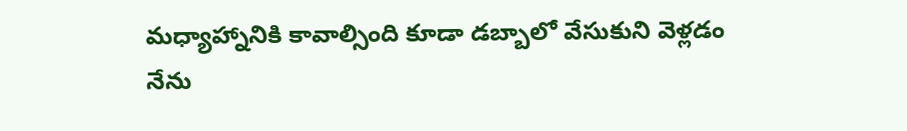మధ్యాహ్నానికి కావాల్సింది కూడా డబ్బాలో వేసుకుని వెళ్లడం నేను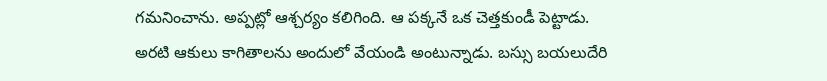గమనించాను. అప్పట్లో ఆశ్చర్యం కలిగింది. ఆ పక్కనే ఒక చెత్తకుండీ పెట్టాడు. అరటి ఆకులు కాగితాలను అందులో వేయండి అంటున్నాడు. బస్సు బయలుదేరి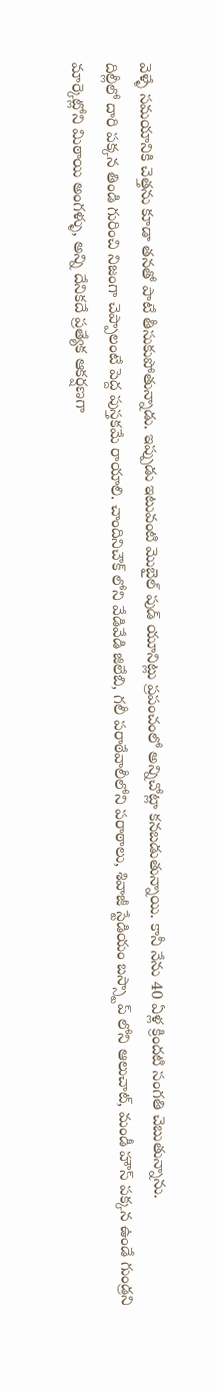వెళ్ళే సమయానికి చెత్తను కూడా తనతో పాటే తీసుకుపోతున్నాడు. ఇప్పుడు ఇటువంటి మొబైల్ పుడ్ యూనిట్లు ప్రపంచంలో అన్నిచోట్లా కనబడుతున్నాయి. కానీ నేను 40 ఏళ్ల క్రిందటి సంగతి చెబుతున్నాను.
దిల్లీలో దారి పక్కన తిండి గురించి నిజంగా చెప్పాలంటే పెద్ద పుస్తకమే రాయాలి. చాందినిచౌక్ లోని వేడివేడి జిలేబి, గలీ పరాఠేవాలీలోని పరాఠాలు, శివాజీ స్టేడియం బస్స్టాప్ లోని ఆలుచాట్, మండీ హౌస్ పక్కన ఉండే గుండ్రని మార్కెట్లోని మిఠాయి అంగళ్ళు, అన్ని దేనికదే ప్రత్యేక ఆకర్షణగా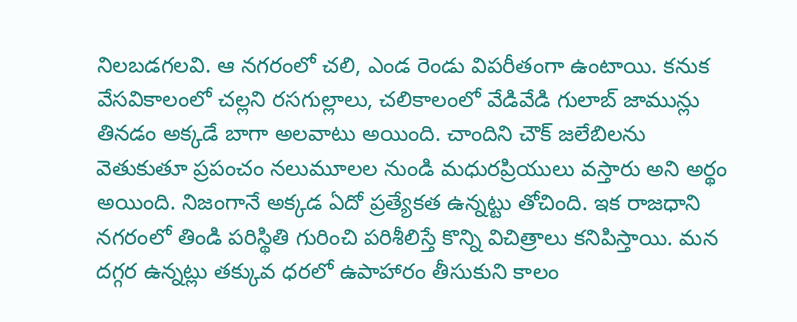నిలబడగలవి. ఆ నగరంలో చలి, ఎండ రెండు విపరీతంగా ఉంటాయి. కనుక వేసవికాలంలో చల్లని రసగుల్లాలు, చలికాలంలో వేడివేడి గులాబ్ జామున్లు తినడం అక్కడే బాగా అలవాటు అయింది. చాందిని చౌక్ జలేబిలను వెతుకుతూ ప్రపంచం నలుమూలల నుండి మధురప్రియులు వస్తారు అని అర్థం అయింది. నిజంగానే అక్కడ ఏదో ప్రత్యేకత ఉన్నట్టు తోచింది. ఇక రాజధాని నగరంలో తిండి పరిస్థితి గురించి పరిశీలిస్తే కొన్ని విచిత్రాలు కనిపిస్తాయి. మన దగ్గర ఉన్నట్లు తక్కువ ధరలో ఉపాహారం తీసుకుని కాలం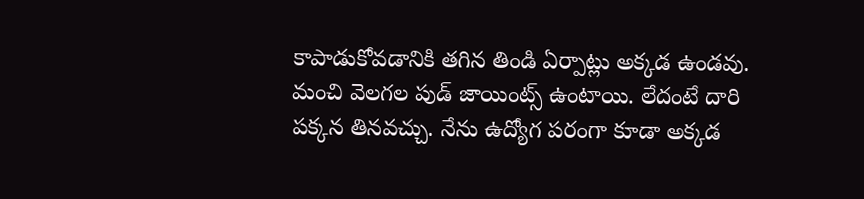కాపాడుకోవడానికి తగిన తిండి ఏర్పాట్లు అక్కడ ఉండవు. మంచి వెలగల పుడ్ జాయింట్స్ ఉంటాయి. లేదంటే దారి పక్కన తినవచ్చు. నేను ఉద్యోగ పరంగా కూడా అక్కడ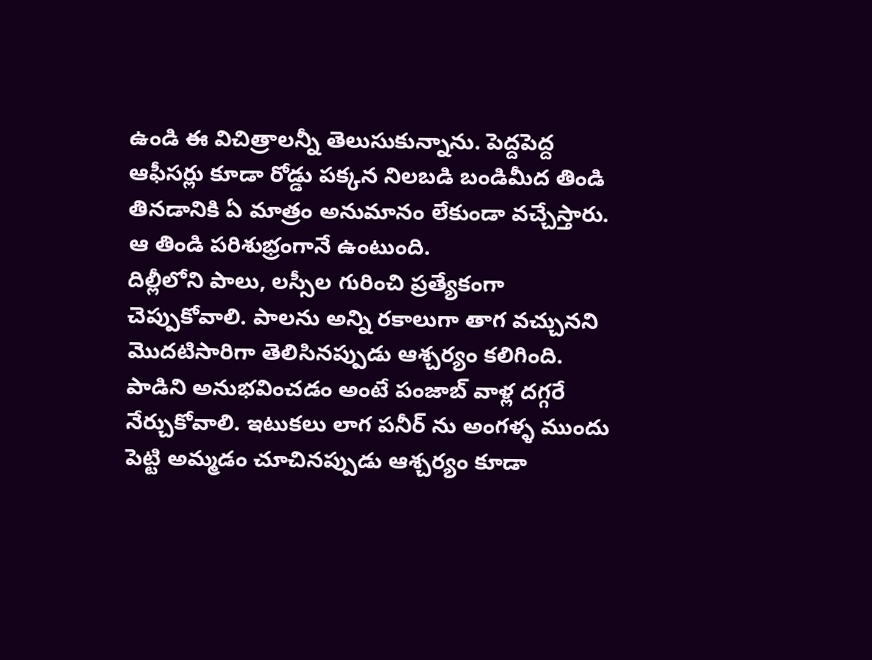ఉండి ఈ విచిత్రాలన్నీ తెలుసుకున్నాను. పెద్దపెద్ద ఆఫీసర్లు కూడా రోడ్డు పక్కన నిలబడి బండిమీద తిండి తినడానికి ఏ మాత్రం అనుమానం లేకుండా వచ్చేస్తారు. ఆ తిండి పరిశుభ్రంగానే ఉంటుంది.
దిల్లీలోని పాలు, లస్సీల గురించి ప్రత్యేకంగా చెప్పుకోవాలి. పాలను అన్ని రకాలుగా తాగ వచ్చునని మొదటిసారిగా తెలిసినప్పుడు ఆశ్చర్యం కలిగింది. పాడిని అనుభవించడం అంటే పంజాబ్ వాళ్ల దగ్గరే నేర్చుకోవాలి. ఇటుకలు లాగ పనీర్ ను అంగళ్ళ ముందు పెట్టి అమ్మడం చూచినప్పుడు ఆశ్చర్యం కూడా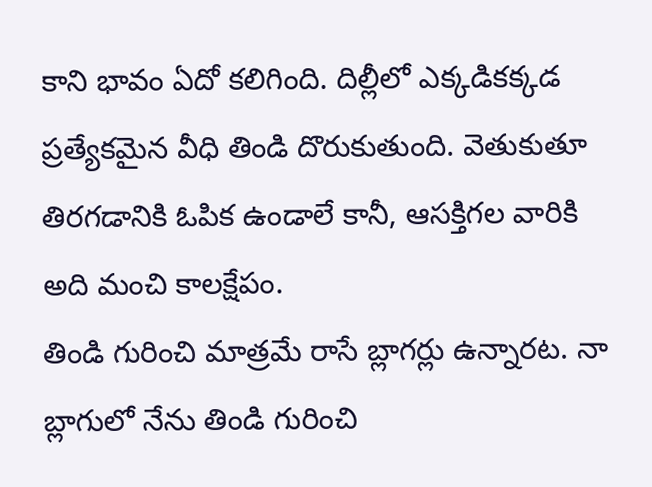కాని భావం ఏదో కలిగింది. దిల్లీలో ఎక్కడికక్కడ ప్రత్యేకమైన వీధి తిండి దొరుకుతుంది. వెతుకుతూ తిరగడానికి ఓపిక ఉండాలే కానీ, ఆసక్తిగల వారికి అది మంచి కాలక్షేపం.
తిండి గురించి మాత్రమే రాసే బ్లాగర్లు ఉన్నారట. నా బ్లాగులో నేను తిండి గురించి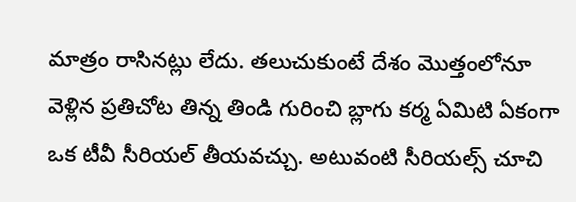మాత్రం రాసినట్లు లేదు. తలుచుకుంటే దేశం మొత్తంలోనూ వెళ్లిన ప్రతిచోట తిన్న తిండి గురించి బ్లాగు కర్మ ఏమిటి ఏకంగా ఒక టీవీ సీరియల్ తీయవచ్చు. అటువంటి సీరియల్స్ చూచి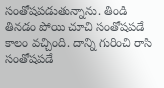సంతోషపడుతున్నాను. తిండి తినడం పోయి చూచి సంతోషపడే కాలం వచ్చింది. దాన్ని గురించి రాసి సంతోషపడే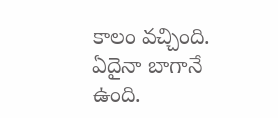కాలం వచ్చింది. ఏదైనా బాగానే ఉంది.